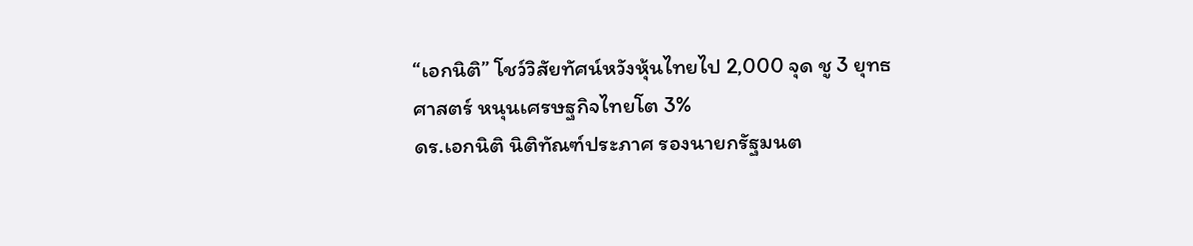“เอกนิติ” โชว์วิสัยทัศน์หวังหุ้นไทยไป 2,000 จุด ชู 3 ยุทธศาสตร์ หนุนเศรษฐกิจไทยโต 3%
ดร.เอกนิติ นิติทัณฑ์ประภาศ รองนายกรัฐมนต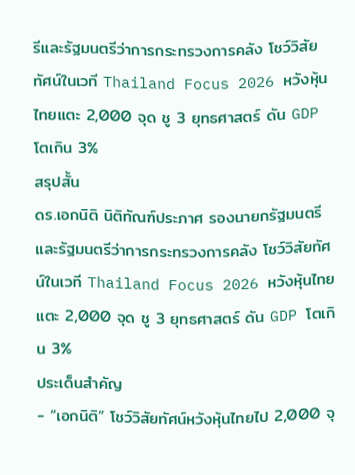รีและรัฐมนตรีว่าการกระทรวงการคลัง โชว์วิสัยทัศน์ในเวที Thailand Focus 2026 หวังหุ้นไทยแตะ 2,000 จุด ชู 3 ยุทธศาสตร์ ดัน GDP โตเกิน 3%
สรุปสั้น
ดร.เอกนิติ นิติทัณฑ์ประภาศ รองนายกรัฐมนตรีและรัฐมนตรีว่าการกระทรวงการคลัง โชว์วิสัยทัศน์ในเวที Thailand Focus 2026 หวังหุ้นไทยแตะ 2,000 จุด ชู 3 ยุทธศาสตร์ ดัน GDP โตเกิน 3%
ประเด็นสำคัญ
- “เอกนิติ” โชว์วิสัยทัศน์หวังหุ้นไทยไป 2,000 จุ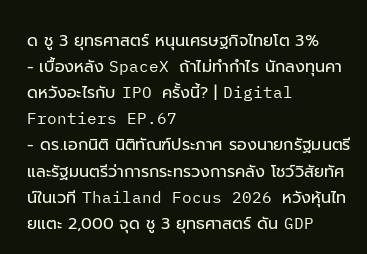ด ชู 3 ยุทธศาสตร์ หนุนเศรษฐกิจไทยโต 3%
- เบื้องหลัง SpaceX ถ้าไม่ทำกำไร นักลงทุนคาดหวังอะไรกับ IPO ครั้งนี้? | Digital Frontiers EP.67
- ดร.เอกนิติ นิติทัณฑ์ประภาศ รองนายกรัฐมนตรีและรัฐมนตรีว่าการกระทรวงการคลัง โชว์วิสัยทัศน์ในเวที Thailand Focus 2026 หวังหุ้นไทยแตะ 2,000 จุด ชู 3 ยุทธศาสตร์ ดัน GDP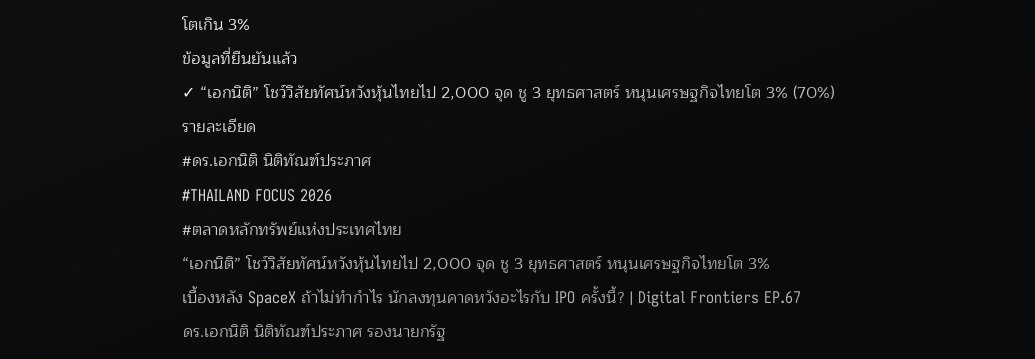โตเกิน 3%
ข้อมูลที่ยืนยันแล้ว
✓ “เอกนิติ” โชว์วิสัยทัศน์หวังหุ้นไทยไป 2,000 จุด ชู 3 ยุทธศาสตร์ หนุนเศรษฐกิจไทยโต 3% (70%)
รายละเอียด
#ดร.เอกนิติ นิติทัณฑ์ประภาศ
#THAILAND FOCUS 2026
#ตลาดหลักทรัพย์แห่งประเทศไทย
“เอกนิติ” โชว์วิสัยทัศน์หวังหุ้นไทยไป 2,000 จุด ชู 3 ยุทธศาสตร์ หนุนเศรษฐกิจไทยโต 3%
เบื้องหลัง SpaceX ถ้าไม่ทำกำไร นักลงทุนคาดหวังอะไรกับ IPO ครั้งนี้? | Digital Frontiers EP.67
ดร.เอกนิติ นิติทัณฑ์ประภาศ รองนายกรัฐ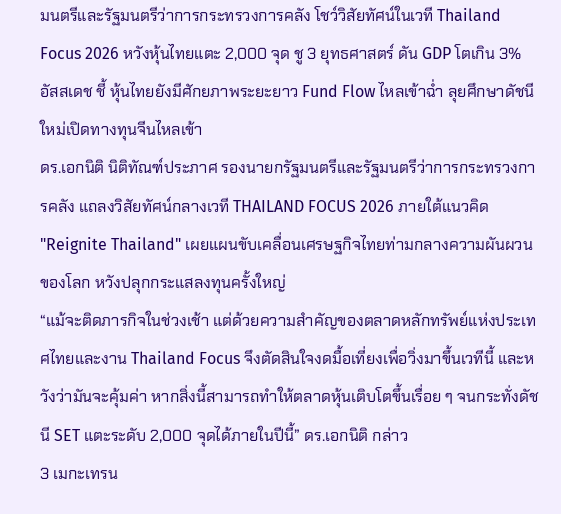มนตรีและรัฐมนตรีว่าการกระทรวงการคลัง โชว์วิสัยทัศน์ในเวที Thailand Focus 2026 หวังหุ้นไทยแตะ 2,000 จุด ชู 3 ยุทธศาสตร์ ดัน GDP โตเกิน 3%
อัสสเดช ชี้ หุ้นไทยยังมีศักยภาพระยะยาว Fund Flow ไหลเข้าฉ่ำ ลุยศึกษาดัชนีใหม่เปิดทางทุนจีนไหลเข้า
ดร.เอกนิติ นิติทัณฑ์ประภาศ รองนายกรัฐมนตรีและรัฐมนตรีว่าการกระทรวงการคลัง แถลงวิสัยทัศน์กลางเวที THAILAND FOCUS 2026 ภายใต้แนวคิด "Reignite Thailand" เผยแผนขับเคลื่อนเศรษฐกิจไทยท่ามกลางความผันผวนของโลก หวังปลุกกระแสลงทุนครั้งใหญ่
“แม้จะติดภารกิจในช่วงเช้า แต่ด้วยความสำคัญของตลาดหลักทรัพย์แห่งประเทศไทยและงาน Thailand Focus จึงตัดสินใจงดมื้อเที่ยงเพื่อวิ่งมาขึ้นเวทีนี้ และหวังว่ามันจะคุ้มค่า หากสิ่งนี้สามารถทำให้ตลาดหุ้นเติบโตขึ้นเรื่อย ๆ จนกระทั่งดัชนี SET แตะระดับ 2,000 จุดได้ภายในปีนี้” ดร.เอกนิติ กล่าว
3 เมกะเทรน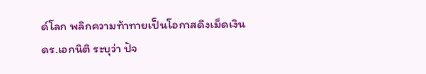ด์โลก พลิกความท้าทายเป็นโอกาสดึงเม็ดเงิน
ดร.เอกนิติ ระบุว่า ปัจ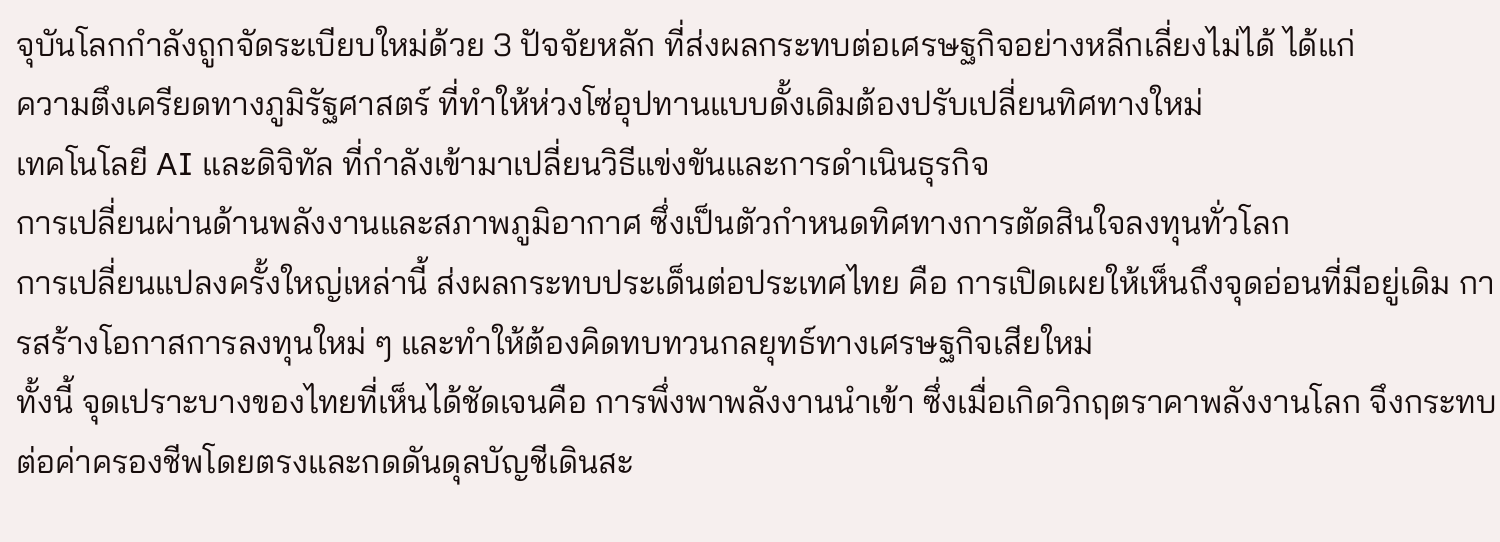จุบันโลกกำลังถูกจัดระเบียบใหม่ด้วย 3 ปัจจัยหลัก ที่ส่งผลกระทบต่อเศรษฐกิจอย่างหลีกเลี่ยงไม่ได้ ได้แก่
ความตึงเครียดทางภูมิรัฐศาสตร์ ที่ทำให้ห่วงโซ่อุปทานแบบดั้งเดิมต้องปรับเปลี่ยนทิศทางใหม่
เทคโนโลยี AI และดิจิทัล ที่กำลังเข้ามาเปลี่ยนวิธีแข่งขันและการดำเนินธุรกิจ
การเปลี่ยนผ่านด้านพลังงานและสภาพภูมิอากาศ ซึ่งเป็นตัวกำหนดทิศทางการตัดสินใจลงทุนทั่วโลก
การเปลี่ยนแปลงครั้งใหญ่เหล่านี้ ส่งผลกระทบประเด็นต่อประเทศไทย คือ การเปิดเผยให้เห็นถึงจุดอ่อนที่มีอยู่เดิม การสร้างโอกาสการลงทุนใหม่ ๆ และทำให้ต้องคิดทบทวนกลยุทธ์ทางเศรษฐกิจเสียใหม่
ทั้งนี้ จุดเปราะบางของไทยที่เห็นได้ชัดเจนคือ การพึ่งพาพลังงานนำเข้า ซึ่งเมื่อเกิดวิกฤตราคาพลังงานโลก จึงกระทบต่อค่าครองชีพโดยตรงและกดดันดุลบัญชีเดินสะ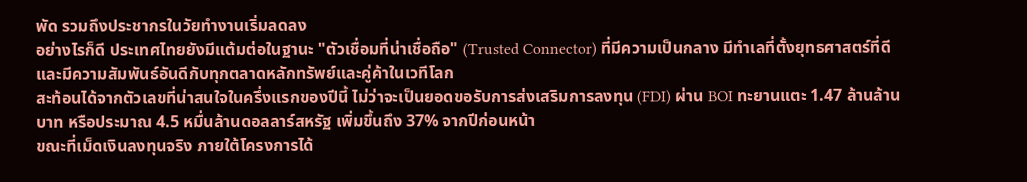พัด รวมถึงประชากรในวัยทำงานเริ่มลดลง
อย่างไรก็ดี ประเทศไทยยังมีแต้มต่อในฐานะ "ตัวเชื่อมที่น่าเชื่อถือ" (Trusted Connector) ที่มีความเป็นกลาง มีทำเลที่ตั้งยุทธศาสตร์ที่ดี และมีความสัมพันธ์อันดีกับทุกตลาดหลักทรัพย์และคู่ค้าในเวทีโลก
สะท้อนได้จากตัวเลขที่น่าสนใจในครึ่งแรกของปีนี้ ไม่ว่าจะเป็นยอดขอรับการส่งเสริมการลงทุน (FDI) ผ่าน BOI ทะยานแตะ 1.47 ล้านล้านบาท หรือประมาณ 4.5 หมื่นล้านดอลลาร์สหรัฐ เพิ่มขึ้นถึง 37% จากปีก่อนหน้า
ขณะที่เม็ดเงินลงทุนจริง ภายใต้โครงการได้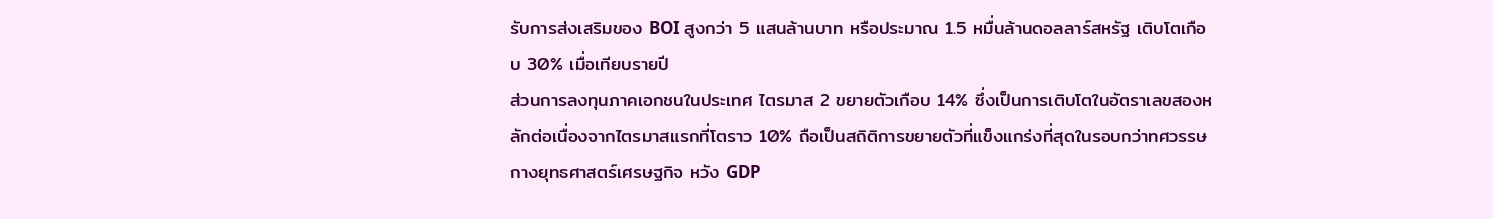รับการส่งเสริมของ BOI สูงกว่า 5 แสนล้านบาท หรือประมาณ 1.5 หมื่นล้านดอลลาร์สหรัฐ เติบโตเกือบ 30% เมื่อเทียบรายปี
ส่วนการลงทุนภาคเอกชนในประเทศ ไตรมาส 2 ขยายตัวเกือบ 14% ซึ่งเป็นการเติบโตในอัตราเลขสองหลักต่อเนื่องจากไตรมาสแรกที่โตราว 10% ถือเป็นสถิติการขยายตัวที่แข็งแกร่งที่สุดในรอบกว่าทศวรรษ
กางยุทธศาสตร์เศรษฐกิจ หวัง GDP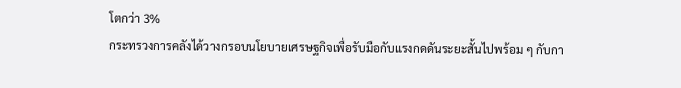โตกว่า 3%
กระทรวงการคลังได้วางกรอบนโยบายเศรษฐกิจเพื่อรับมือกับแรงกดดันระยะสั้นไปพร้อม ๆ กับกา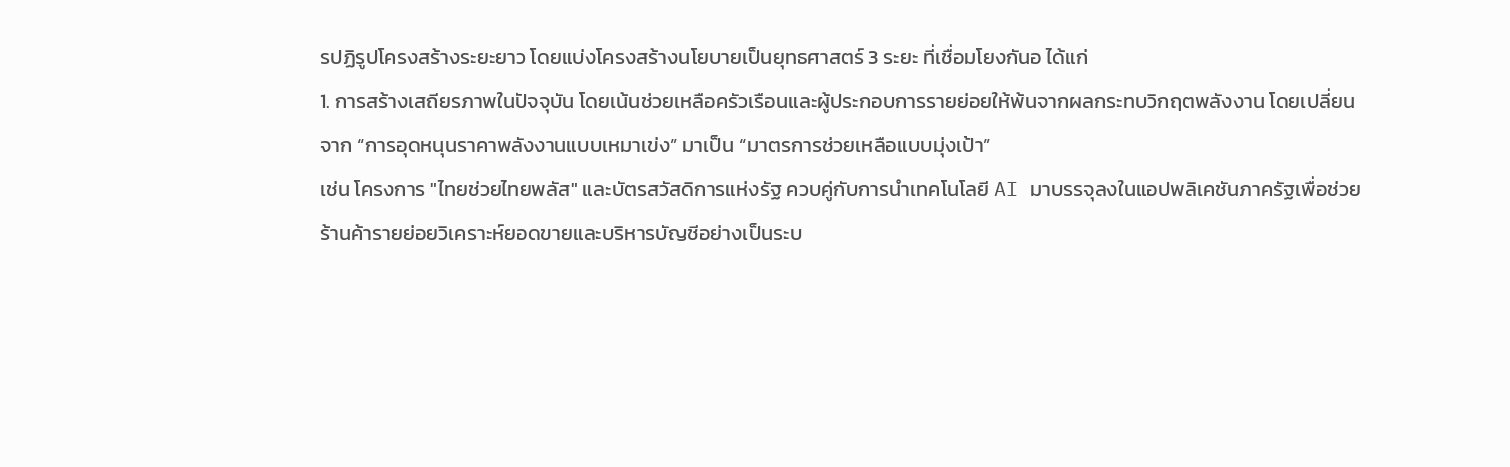รปฏิรูปโครงสร้างระยะยาว โดยแบ่งโครงสร้างนโยบายเป็นยุทธศาสตร์ 3 ระยะ ที่เชื่อมโยงกันอ ได้แก่
1. การสร้างเสถียรภาพในปัจจุบัน โดยเน้นช่วยเหลือครัวเรือนและผู้ประกอบการรายย่อยให้พ้นจากผลกระทบวิกฤตพลังงาน โดยเปลี่ยนจาก “การอุดหนุนราคาพลังงานแบบเหมาเข่ง” มาเป็น “มาตรการช่วยเหลือแบบมุ่งเป้า”
เช่น โครงการ "ไทยช่วยไทยพลัส" และบัตรสวัสดิการแห่งรัฐ ควบคู่กับการนำเทคโนโลยี AI มาบรรจุลงในแอปพลิเคชันภาครัฐเพื่อช่วยร้านค้ารายย่อยวิเคราะห์ยอดขายและบริหารบัญชีอย่างเป็นระบ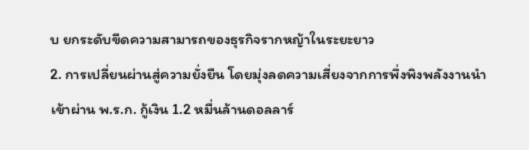บ ยกระดับขีดความสามารถของธุรกิจรากหญ้าในระยะยาว
2. การเปลี่ยนผ่านสู่ความยั่งยืน โดยมุ่งลดความเสี่ยงจากการพึ่งพิงพลังงานนำเข้าผ่าน พ.ร.ก. กู้เงิน 1.2 หมื่นล้านดอลลาร์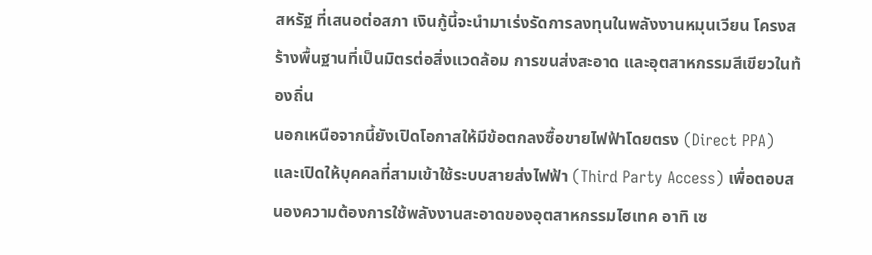สหรัฐ ที่เสนอต่อสภา เงินกู้นี้จะนำมาเร่งรัดการลงทุนในพลังงานหมุนเวียน โครงสร้างพื้นฐานที่เป็นมิตรต่อสิ่งแวดล้อม การขนส่งสะอาด และอุตสาหกรรมสีเขียวในท้องถิ่น
นอกเหนือจากนี้ยังเปิดโอกาสให้มีข้อตกลงซื้อขายไฟฟ้าโดยตรง (Direct PPA) และเปิดให้บุคคลที่สามเข้าใช้ระบบสายส่งไฟฟ้า (Third Party Access) เพื่อตอบสนองความต้องการใช้พลังงานสะอาดของอุตสาหกรรมไฮเทค อาทิ เซ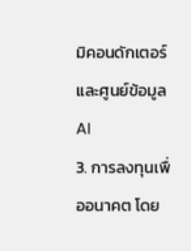มิคอนดักเตอร์และศูนย์ข้อมูล AI
3. การลงทุนเพื่ออนาคต โดย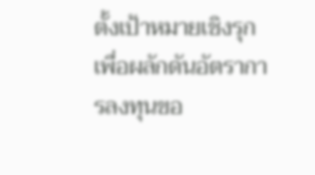ตั้งเป้าหมายเชิงรุกเพื่อผลักดันอัตราการลงทุนขอ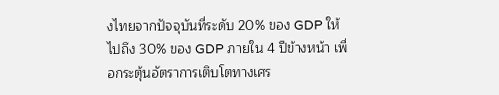งไทยจากปัจจุบันที่ระดับ 20% ของ GDP ให้ไปถึง 30% ของ GDP ภายใน 4 ปีข้างหน้า เพื่อกระตุ้นอัตราการเติบโตทางเศร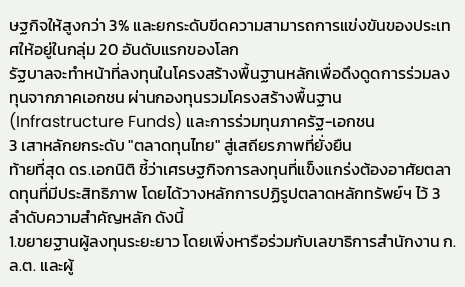ษฐกิจให้สูงกว่า 3% และยกระดับขีดความสามารถการแข่งขันของประเทศให้อยู่ในกลุ่ม 20 อันดับแรกของโลก
รัฐบาลจะทำหน้าที่ลงทุนในโครงสร้างพื้นฐานหลักเพื่อดึงดูดการร่วมลงทุนจากภาคเอกชน ผ่านกองทุนรวมโครงสร้างพื้นฐาน (Infrastructure Funds) และการร่วมทุนภาครัฐ-เอกชน
3 เสาหลักยกระดับ "ตลาดทุนไทย" สู่เสถียรภาพที่ยั่งยืน
ท้ายที่สุด ดร.เอกนิติ ชี้ว่าเศรษฐกิจการลงทุนที่แข็งแกร่งต้องอาศัยตลาดทุนที่มีประสิทธิภาพ โดยได้วางหลักการปฏิรูปตลาดหลักทรัพย์ฯ ไว้ 3 ลำดับความสำคัญหลัก ดังนี้
1.ขยายฐานผู้ลงทุนระยะยาว โดยเพิ่งหารือร่วมกับเลขาธิการสำนักงาน ก.ล.ต. และผู้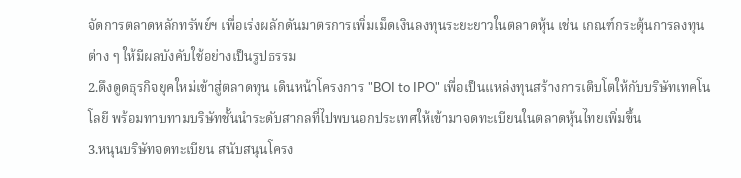จัดการตลาดหลักทรัพย์ฯ เพื่อเร่งผลักดันมาตรการเพิ่มเม็ดเงินลงทุนระยะยาวในตลาดหุ้น เช่น เกณฑ์กระตุ้นการลงทุนต่าง ๆ ให้มีผลบังคับใช้อย่างเป็นรูปธรรม
2.ดึงดูดธุรกิจยุคใหม่เข้าสู่ตลาดทุน เดินหน้าโครงการ "BOI to IPO" เพื่อเป็นแหล่งทุนสร้างการเติบโตให้กับบริษัทเทคโนโลยี พร้อมทาบทามบริษัทชั้นนำระดับสากลที่ไปพบนอกประเทศให้เข้ามาจดทะเบียนในตลาดหุ้นไทยเพิ่มขึ้น
3.หนุนบริษัทจดทะเบียน สนับสนุนโครง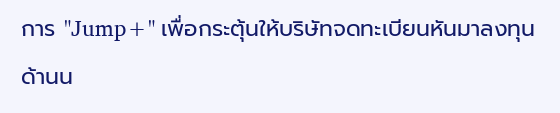การ "Jump+" เพื่อกระตุ้นให้บริษัทจดทะเบียนหันมาลงทุนด้านน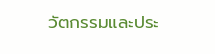วัตกรรมและประ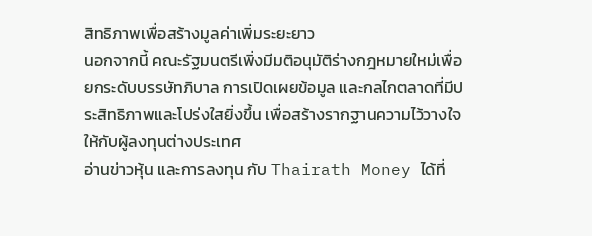สิทธิภาพเพื่อสร้างมูลค่าเพิ่มระยะยาว
นอกจากนี้ คณะรัฐมนตรีเพิ่งมีมติอนุมัติร่างกฎหมายใหม่เพื่อยกระดับบรรษัทภิบาล การเปิดเผยข้อมูล และกลไกตลาดที่มีประสิทธิภาพและโปร่งใสยิ่งขึ้น เพื่อสร้างรากฐานความไว้วางใจให้กับผู้ลงทุนต่างประเทศ
อ่านข่าวหุ้น และการลงทุน กับ Thairath Money ได้ที่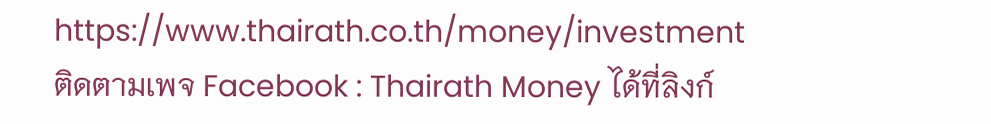https://www.thairath.co.th/money/investment
ติดตามเพจ Facebook : Thairath Money ได้ที่ลิงก์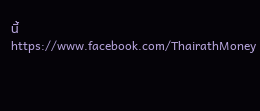นี้
https://www.facebook.com/ThairathMoney